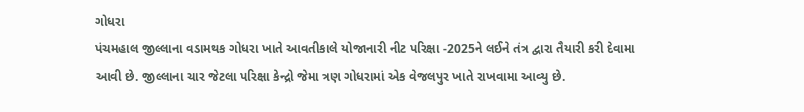ગોધરા
પંચમહાલ જીલ્લાના વડામથક ગોધરા ખાતે આવતીકાલે યોજાનારી નીટ પરિક્ષા -2025ને લઈને તંત્ર દ્વારા તૈયારી કરી દેવામા આવી છે. જીલ્લાના ચાર જેટલા પરિક્ષા કેન્દ્રો જેમા ત્રણ ગોધરામાં એક વેજલપુર ખાતે રાખવામા આવ્યુ છે.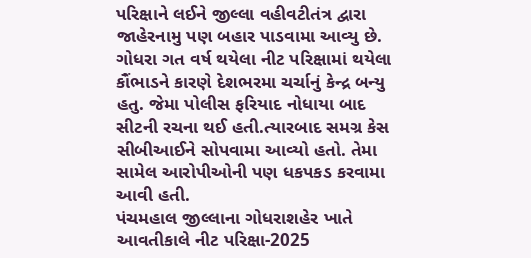પરિક્ષાને લઈને જીલ્લા વહીવટીતંત્ર દ્વારા જાહેરનામુ પણ બહાર પાડવામા આવ્યુ છે. ગોધરા ગત વર્ષ થયેલા નીટ પરિક્ષામાં થયેલા કૌંભાડને કારણે દેશભરમા ચર્ચાનું કેન્દ્ર બન્યુ હતુ. જેમા પોલીસ ફરિયાદ નોધાયા બાદ સીટની રચના થઈ હતી.ત્યારબાદ સમગ્ર કેસ સીબીઆઈને સોપવામા આવ્યો હતો. તેમા સામેલ આરોપીઓની પણ ધકપકડ કરવામા આવી હતી.
પંચમહાલ જીલ્લાના ગોધરાશહેર ખાતે આવતીકાલે નીટ પરિક્ષા-2025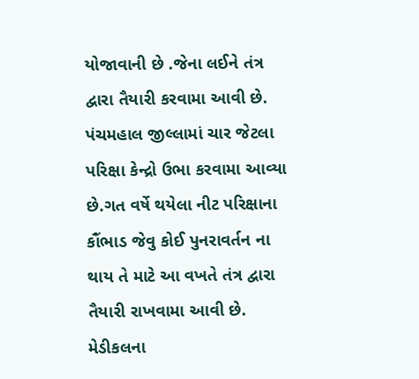યોજાવાની છે .જેના લઈને તંત્ર દ્વારા તૈયારી કરવામા આવી છે. પંચમહાલ જીલ્લામાં ચાર જેટલા પરિક્ષા કેન્દ્રો ઉભા કરવામા આવ્યા છે.ગત વર્ષે થયેલા નીટ પરિક્ષાના કૌંભાડ જેવુ કોઈ પુનરાવર્તન ના થાય તે માટે આ વખતે તંત્ર દ્વારા તૈયારી રાખવામા આવી છે. મેડીકલના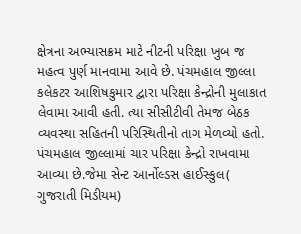ક્ષેત્રના અભ્યાસક્રમ માટે નીટની પરિક્ષા ખુબ જ મહત્વ પુર્ણ માનવામા આવે છે. પંચમહાલ જીલ્લા કલેકટર આશિષકુમાર દ્વારા પરિક્ષા કેન્દ્રોની મુલાકાત લેવામા આવી હતી. ત્યા સીસીટીવી તેમજ બેઠક વ્યવસ્થા સહિતની પરિસ્થિતીનો તાગ મેળવ્યો હતો. પંચમહાલ જીલ્લામાં ચાર પરિક્ષા કેન્દ્રો રાખવામા આવ્યા છે.જેમા સેન્ટ આર્નોલ્ડસ હાઈસ્કુલ( ગુજરાતી મિડીયમ)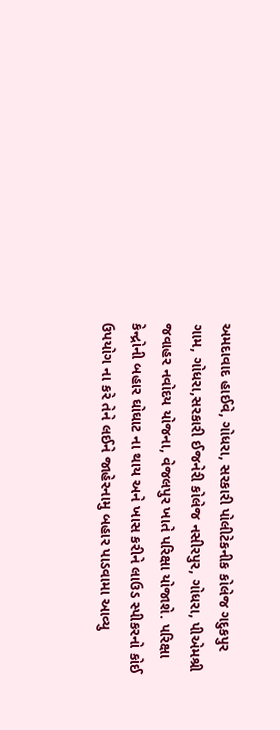અમદાવાદ હાઈવે, ગોધરા, સરકારી પોલીટેકનીક કોલેજ ગદુકપુર ગામ, ગોધરા,સરકારી ઈજનેરી કોલેજ નસીરપુર, ગોધરા, પીએમશ્રી જવાહર નવોદય યોજના, વેજલપુર ખાતે પરિક્ષા યોજાશે. પરિક્ષા કેન્દ્રોની બહાર ઘોઘાટ ના થાય અને ખાસ કરીને લાઉડ સ્પીકરનો કોઈ ઉપયોગ ના કરે તેને લઈને જાહેરનામુ બહાર પાડવામા આવ્યુ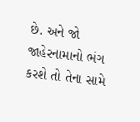છે. અને જો જાહેરનામાનો ભંગ કરશે તો તેના સામે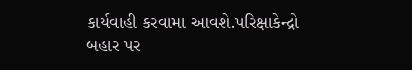કાર્યવાહી કરવામા આવશે.પરિક્ષાકેન્દ્રો બહાર પર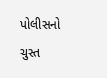પોલીસનો ચુસ્ત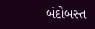બંદોબસ્ત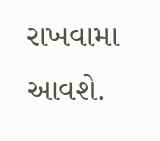રાખવામા આવશે.